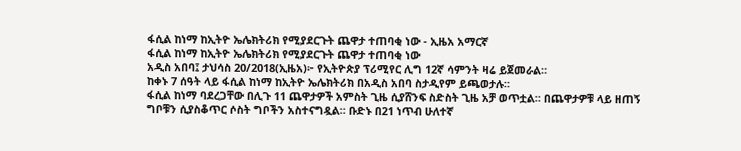ፋሲል ከነማ ከኢትዮ ኤሌክትሪክ የሚያደርጉት ጨዋታ ተጠባቂ ነው - ኢዜአ አማርኛ
ፋሲል ከነማ ከኢትዮ ኤሌክትሪክ የሚያደርጉት ጨዋታ ተጠባቂ ነው
አዲስ አበባ፤ ታህሳስ 20/2018(ኢዜአ)፦ የኢትዮጵያ ፕሪሚየር ሊግ 12ኛ ሳምንት ዛሬ ይጀመራል።
ከቀኑ 7 ሰዓት ላይ ፋሲል ከነማ ከኢትዮ ኤሌክትሪክ በአዲስ አበባ ስታዲየም ይጫወታሉ።
ፋሲል ከነማ ባደረጋቸው በሊጉ 11 ጨዋታዎች አምስት ጊዜ ሲያሸንፍ ስድስት ጊዜ አቻ ወጥቷል። በጨዋታዎቹ ላይ ዘጠኝ ግቦቹን ሲያስቆጥር ሶስት ግቦችን አስተናግዷል። ቡድኑ በ21 ነጥብ ሁለተኛ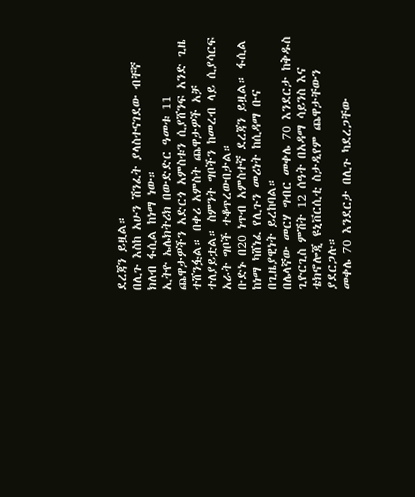ደረጃን ይዟል።
በሊጉ እስከ አሁን ሽንፈት ያላስተናገደው ብቸኛ ክለብ ፋሲል ከነማ ነው።
ኢትዮ ኤሌክትሪክ በውድድር ዓመቱ 11 ጨዋታዎችን አድርጎ አምስቱን ሲያሸንፍ አንድ ጊዜ ተሸንፏል። በቀሪ አምስት ጨዋታዎች አቻ ተለያይቷል። ስምንት ግቦችን ከመረብ ላይ ሲያሳርፍ አራት ግቦች ተቆጥረውበታል።
ቡድኑ በ20 ነጥብ አምስተኛ ደረጃን ይዟል። ፋሲል ከነማ ካሸነፈ የሊጉን መሪነት ከሲዳማ ቡና በጊዜያዊነት ይረከባል።
በሌላኛው መርሃ ግብር መቀሌ 70 እንደርታ ከቅዱስ ጊዮርጊስ ምሽት 12 ሰዓት በአዳማ ሳይንስ እና ቴክኖሎጂ ዩኒቨርሲቲ ስታዲየም ጨዋታቸውን ያደርጋሉ።
መቀሌ 70 እንደርታ በሊጉ ካደረጋቸው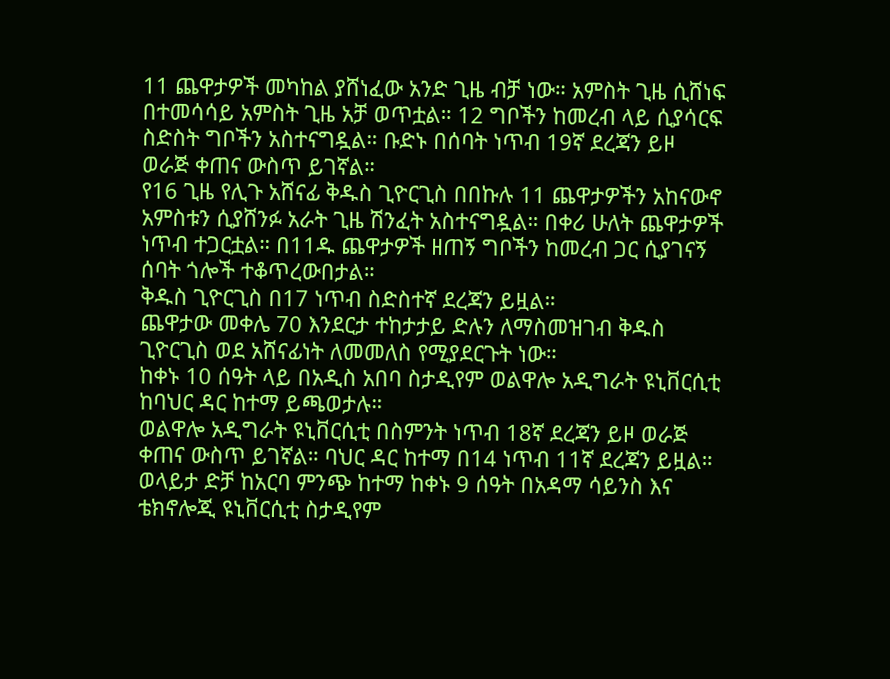11 ጨዋታዎች መካከል ያሸነፈው አንድ ጊዜ ብቻ ነው። አምስት ጊዜ ሲሸነፍ በተመሳሳይ አምስት ጊዜ አቻ ወጥቷል። 12 ግቦችን ከመረብ ላይ ሲያሳርፍ ስድስት ግቦችን አስተናግዷል። ቡድኑ በሰባት ነጥብ 19ኛ ደረጃን ይዞ ወራጅ ቀጠና ውስጥ ይገኛል።
የ16 ጊዜ የሊጉ አሸናፊ ቅዱስ ጊዮርጊስ በበኩሉ 11 ጨዋታዎችን አከናውኖ አምስቱን ሲያሸንፉ አራት ጊዜ ሽንፈት አስተናግዷል። በቀሪ ሁለት ጨዋታዎች ነጥብ ተጋርቷል። በ11ዱ ጨዋታዎች ዘጠኝ ግቦችን ከመረብ ጋር ሲያገናኝ ሰባት ጎሎች ተቆጥረውበታል።
ቅዱስ ጊዮርጊስ በ17 ነጥብ ስድስተኛ ደረጃን ይዟል።
ጨዋታው መቀሌ 70 እንደርታ ተከታታይ ድሉን ለማስመዝገብ ቅዱስ ጊዮርጊስ ወደ አሸናፊነት ለመመለስ የሚያደርጉት ነው።
ከቀኑ 10 ሰዓት ላይ በአዲስ አበባ ስታዲየም ወልዋሎ አዲግራት ዩኒቨርሲቲ ከባህር ዳር ከተማ ይጫወታሉ።
ወልዋሎ አዲግራት ዩኒቨርሲቲ በስምንት ነጥብ 18ኛ ደረጃን ይዞ ወራጅ ቀጠና ውስጥ ይገኛል። ባህር ዳር ከተማ በ14 ነጥብ 11ኛ ደረጃን ይዟል።
ወላይታ ድቻ ከአርባ ምንጭ ከተማ ከቀኑ 9 ሰዓት በአዳማ ሳይንስ እና ቴክኖሎጂ ዩኒቨርሲቲ ስታዲየም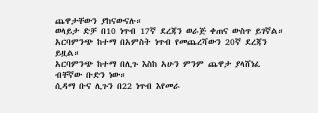ጨዋታቸውን ያከናውናሉ።
ወላይታ ድቻ በ10 ነጥብ 17ኛ ደረጃን ወራጅ ቀጠና ውስጥ ይገኛል። አርባምንጭ ከተማ በአምስት ነጥብ የመጨረሻውን 20ኛ ደረጃን ይዟል።
አርባምንጭ ከተማ በሊጉ እስከ አሁን ምንም ጨዋታ ያላሸነፈ ብቸኛው ቡድን ነው።
ሲዳማ ቡና ሊጉን በ22 ነጥብ እየመራ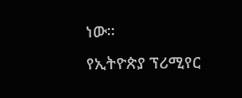ነው።
የኢትዮጵያ ፕሪሚየር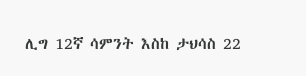ሊግ 12ኛ ሳምንት እስከ ታህሳስ 22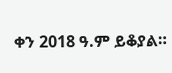ቀን 2018 ዓ.ም ይቆያል።